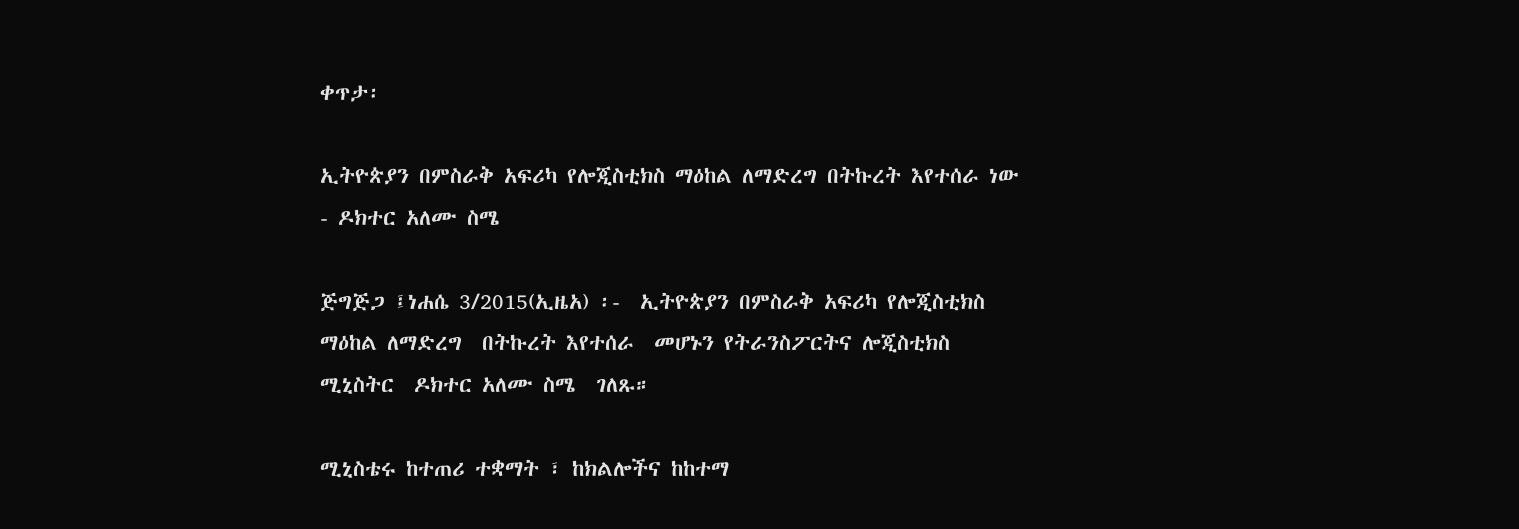ቀጥታ፡

ኢትዮጵያን በምስራቅ አፍሪካ የሎጂስቲክስ ማዕከል ለማድረግ በትኩረት እየተሰራ ነው - ዶክተር አለሙ ስሜ

ጅግጅጋ ፤ነሐሴ 3/2015(ኢዜአ) ፡-  ኢትዮጵያን በምስራቅ አፍሪካ የሎጂስቲክስ ማዕከል ለማድረግ  በትኩረት እየተሰራ  መሆኑን የትራንስፖርትና ሎጂስቲክስ ሚኒስትር  ዶክተር አለሙ ስሜ  ገለጹ።

ሚኒስቴሩ ከተጠሪ ተቋማት ፣ ከክልሎችና ከከተማ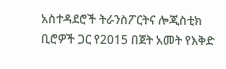አስተዳደሮች ትራንስፖርትና ሎጂስቲክ ቢሮዎች ጋር የ2015 በጀት አመት የእቅድ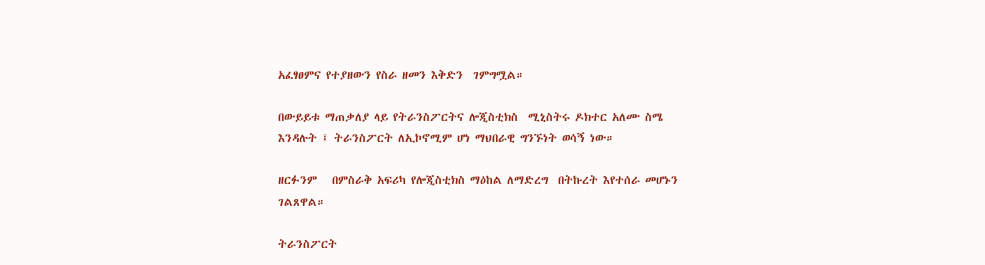አፈፃፀምና የተያዘውን የስራ ዘመን እቅድን  ገምግሟል።

በውይይቱ ማጠቃለያ ላይ የትራንስፖርትና ሎጂስቲክስ  ሚኒስትሩ ዶክተር አለሙ ስሜ እንዳሉት ፤ ትራንስፖርት ለኢኮኖሚም ሆነ ማህበራዊ ግንኙነት ወሳኝ ነው።

ዘርፉንም   በምስራቅ አፍሪካ የሎጂስቲክስ ማዕከል ለማድረግ  በትኩረት እየተሰራ መሆኑን ገልጸዋል።

ትራንስፖርት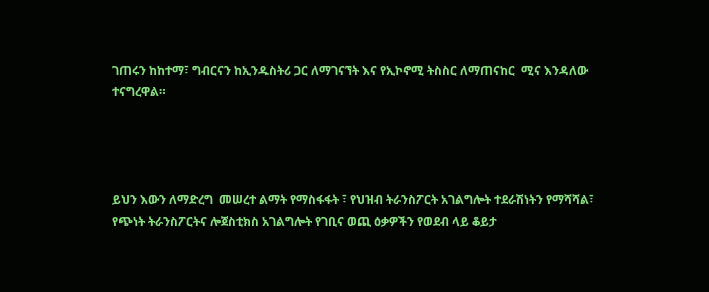ገጠሩን ከከተማ፣ ግብርናን ከኢንዱስትሪ ጋር ለማገናኘት እና የኢኮኖሚ ትስስር ለማጠናከር  ሚና እንዳለው ተናግረዋል።




ይህን እውን ለማድረግ  መሠረተ ልማት የማስፋፋት ፣ የህዝብ ትራንስፖርት አገልግሎት ተደራሽነትን የማሻሻል፣ የጭነት ትራንስፖርትና ሎጀስቲክስ አገልግሎት የገቢና ወጪ ዕቃዎችን የወደብ ላይ ቆይታ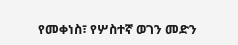የመቀነስ፣ የሦስተኛ ወገን መድን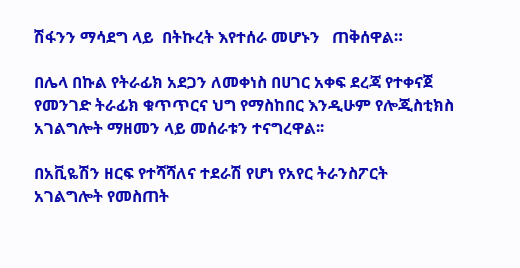ሽፋንን ማሳደግ ላይ  በትኩረት እየተሰራ መሆኑን   ጠቅሰዋል።

በሌላ በኩል የትራፊክ አደጋን ለመቀነስ በሀገር አቀፍ ደረጃ የተቀናጀ የመንገድ ትራፊክ ቁጥጥርና ህግ የማስከበር እንዲሁም የሎጂስቲክስ አገልግሎት ማዘመን ላይ መሰራቱን ተናግረዋል፡፡

በአቪዬሽን ዘርፍ የተሻሻለና ተደራሽ የሆነ የአየር ትራንስፖርት አገልግሎት የመስጠት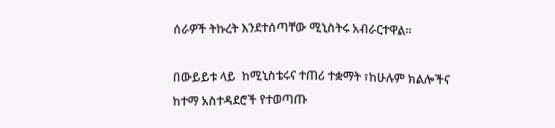ሰራዎች ትኩረት እንደተሰጣቸው ሚኒስትሩ አብራርተዋል፡፡

በውይይቱ ላይ  ከሚኒስቴሩና ተጠሪ ተቋማት ፣ከሁሉም ክልሎችና  ከተማ አስተዳደሮች የተወጣጡ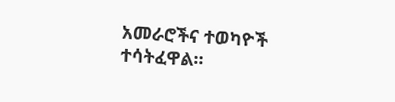አመራሮችና ተወካዮች ተሳትፈዋል።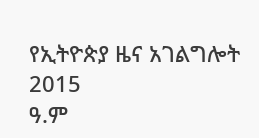የኢትዮጵያ ዜና አገልግሎት
2015
ዓ.ም